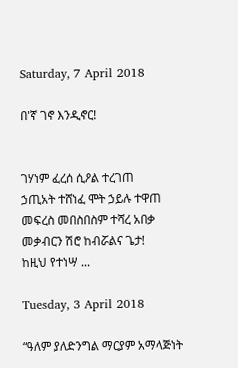Saturday, 7 April 2018

በ'ኛ ገኖ እንዲኖር!


ገሃነም ፈረሰ ሲዖል ተረገጠ
ኃጢአት ተሸነፈ ሞት ኃይሉ ተዋጠ
መፍረስ መበስበስም ተሻረ አበቃ
መቃብርን ሽሮ ከብሯልና ጌታ!
ከዚህ የተነሣ ...

Tuesday, 3 April 2018

“ዓለም ያለድንግል ማርያም አማላጅነት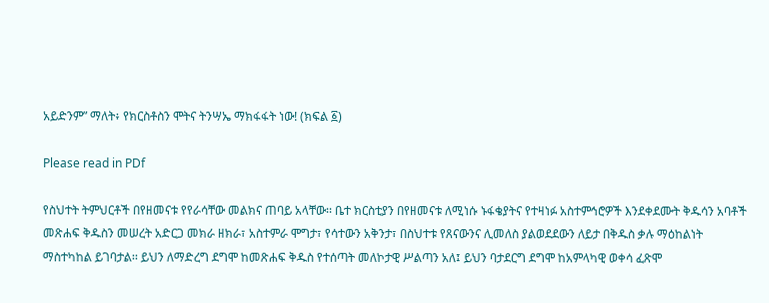አይድንም” ማለት፥ የክርስቶስን ሞትና ትንሣኤ ማክፋፋት ነው! (ክፍል ፩)

Please read in PDf

የስህተት ትምህርቶች በየዘመናቱ የየራሳቸው መልክና ጠባይ አላቸው፡፡ ቤተ ክርስቲያን በየዘመናቱ ለሚነሱ ኑፋቄያትና የተዛነፉ አስተምኅሮዎች እንደቀደሙት ቅዱሳን አባቶች መጽሐፍ ቅዱስን መሠረት አድርጋ መክራ ዘክራ፣ አስተምራ ሞግታ፣ የሳተውን አቅንታ፣ በስህተቱ የጸናውንና ሊመለስ ያልወደደውን ለይታ በቅዱስ ቃሉ ማዕከልነት ማስተካከል ይገባታል፡፡ ይህን ለማድረግ ደግሞ ከመጽሐፍ ቅዱስ የተሰጣት መለኮታዊ ሥልጣን አለ፤ ይህን ባታደርግ ደግሞ ከአምላካዊ ወቀሳ ፈጽሞ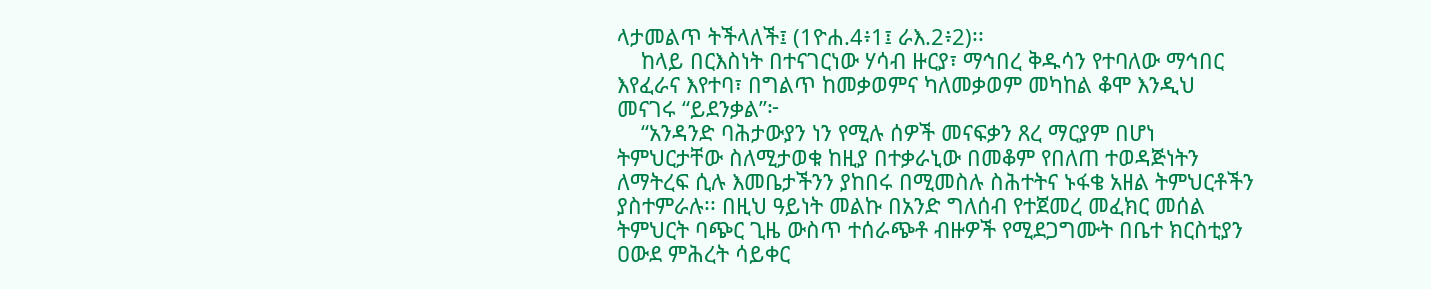ላታመልጥ ትችላለች፤ (1ዮሐ.4፥1፤ ራእ.2፥2)፡፡
    ከላይ በርእስነት በተናገርነው ሃሳብ ዙርያ፣ ማኅበረ ቅዱሳን የተባለው ማኅበር እየፈራና እየተባ፣ በግልጥ ከመቃወምና ካለመቃወም መካከል ቆሞ እንዲህ መናገሩ “ይደንቃል”፦
    “አንዳንድ ባሕታውያን ነን የሚሉ ሰዎች መናፍቃን ጸረ ማርያም በሆነ ትምህርታቸው ስለሚታወቁ ከዚያ በተቃራኒው በመቆም የበለጠ ተወዳጅነትን ለማትረፍ ሲሉ እመቤታችንን ያከበሩ በሚመስሉ ስሕተትና ኑፋቄ አዘል ትምህርቶችን ያስተምራሉ፡፡ በዚህ ዓይነት መልኩ በአንድ ግለሰብ የተጀመረ መፈክር መሰል ትምህርት ባጭር ጊዜ ውስጥ ተሰራጭቶ ብዙዎች የሚደጋግሙት በቤተ ክርስቲያን ዐውደ ምሕረት ሳይቀር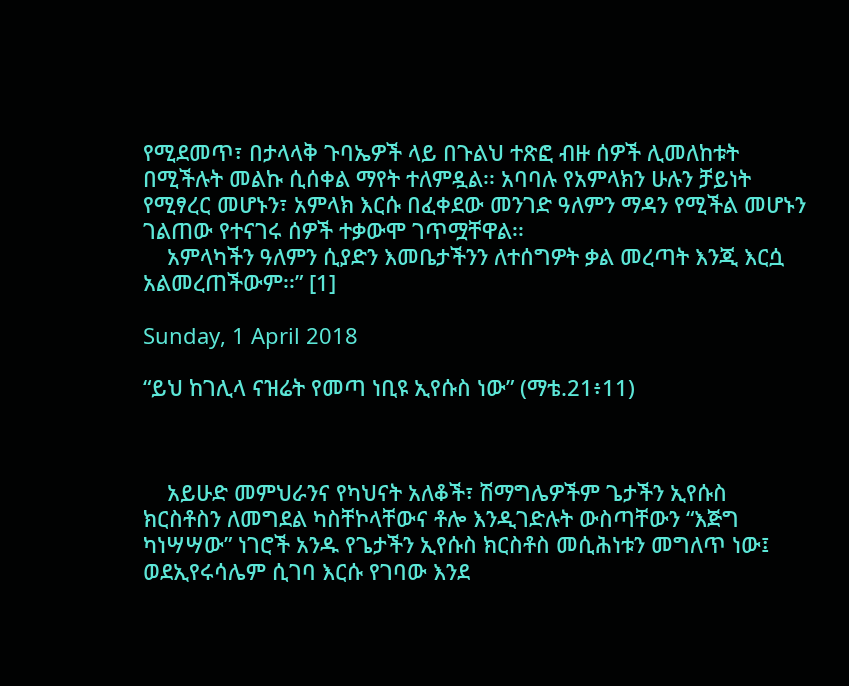የሚደመጥ፣ በታላላቅ ጉባኤዎች ላይ በጉልህ ተጽፎ ብዙ ሰዎች ሊመለከቱት በሚችሉት መልኩ ሲሰቀል ማየት ተለምዷል፡፡ አባባሉ የአምላክን ሁሉን ቻይነት የሚፃረር መሆኑን፣ አምላክ እርሱ በፈቀደው መንገድ ዓለምን ማዳን የሚችል መሆኑን ገልጠው የተናገሩ ሰዎች ተቃውሞ ገጥሟቸዋል፡፡
    አምላካችን ዓለምን ሲያድን እመቤታችንን ለተሰግዎት ቃል መረጣት እንጂ እርሷ አልመረጠችውም፡፡” [1]

Sunday, 1 April 2018

“ይህ ከገሊላ ናዝሬት የመጣ ነቢዩ ኢየሱስ ነው” (ማቴ.21፥11)



    አይሁድ መምህራንና የካህናት አለቆች፣ ሽማግሌዎችም ጌታችን ኢየሱስ ክርስቶስን ለመግደል ካስቸኮላቸውና ቶሎ እንዲገድሉት ውስጣቸውን “እጅግ ካነሣሣው” ነገሮች አንዱ የጌታችን ኢየሱስ ክርስቶስ መሲሕነቱን መግለጥ ነው፤ ወደኢየሩሳሌም ሲገባ እርሱ የገባው እንደ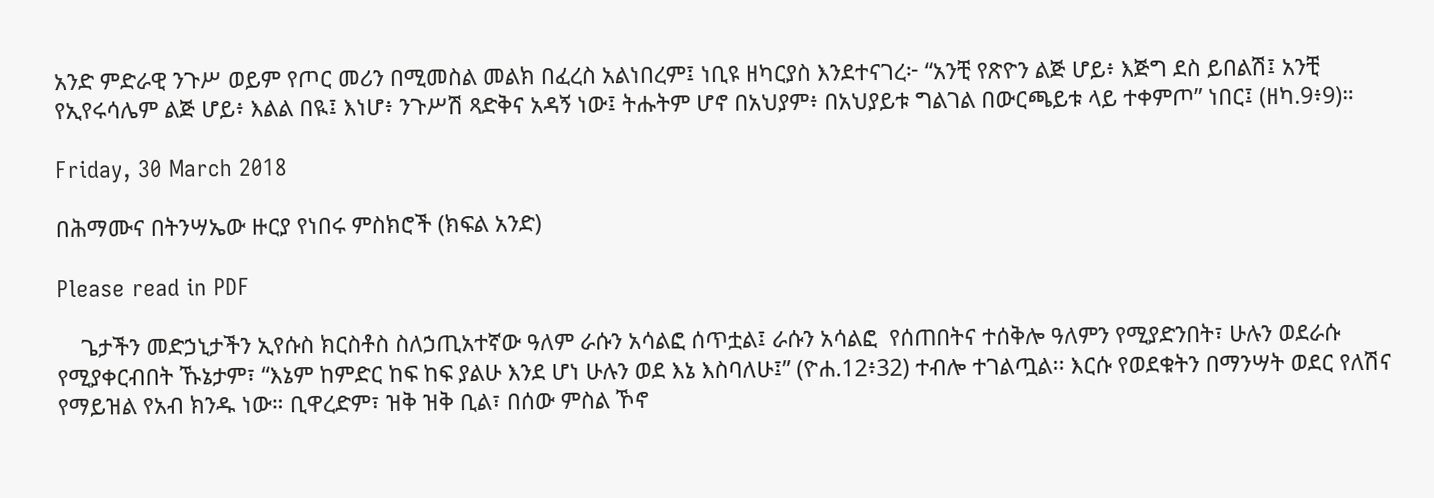አንድ ምድራዊ ንጉሥ ወይም የጦር መሪን በሚመስል መልክ በፈረስ አልነበረም፤ ነቢዩ ዘካርያስ እንደተናገረ፦ “አንቺ የጽዮን ልጅ ሆይ፥ እጅግ ደስ ይበልሽ፤ አንቺ የኢየሩሳሌም ልጅ ሆይ፥ እልል በዪ፤ እነሆ፥ ንጉሥሽ ጻድቅና አዳኝ ነው፤ ትሑትም ሆኖ በአህያም፥ በአህያይቱ ግልገል በውርጫይቱ ላይ ተቀምጦ” ነበር፤ (ዘካ.9፥9)።

Friday, 30 March 2018

በሕማሙና በትንሣኤው ዙርያ የነበሩ ምስክሮች (ክፍል አንድ)

Please read in PDF

    ጌታችን መድኃኒታችን ኢየሱስ ክርስቶስ ስለኃጢአተኛው ዓለም ራሱን አሳልፎ ሰጥቷል፤ ራሱን አሳልፎ  የሰጠበትና ተሰቅሎ ዓለምን የሚያድንበት፣ ሁሉን ወደራሱ የሚያቀርብበት ኹኔታም፣ “እኔም ከምድር ከፍ ከፍ ያልሁ እንደ ሆነ ሁሉን ወደ እኔ እስባለሁ፤” (ዮሐ.12፥32) ተብሎ ተገልጧል፡፡ እርሱ የወደቁትን በማንሣት ወደር የለሽና የማይዝል የአብ ክንዱ ነው። ቢዋረድም፣ ዝቅ ዝቅ ቢል፣ በሰው ምስል ኾኖ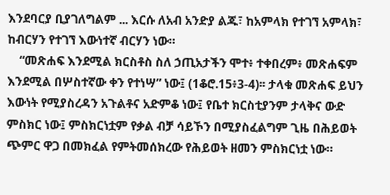እንደባርያ ቢያገለግልም ... እርሱ ለአብ አንድያ ልጁ፣ ከአምላክ የተገኘ አምላክ፣ ከብርሃን የተገኘ እውነተኛ ብርሃን ነው።
    “መጽሐፍ እንደሚል ክርስቶስ ስለ ኃጢአታችን ሞተ፥ ተቀበረም፥ መጽሐፍም እንደሚል በሦስተኛው ቀን የተነሣ” ነው፤ (1ቆሮ.15፥3-4)፡፡ ታላቁ መጽሐፍ ይህን እውነት የሚያስረዳን አጉልቶና አድምቆ ነው፤ የቤተ ክርስቲያንም ታላቅና ውድ ምስክር ነው፤ ምስክርነቷም የቃል ብቻ ሳይኾን በሚያስፈልግም ጊዜ በሕይወት ጭምር ዋጋ በመክፈል የምትመሰክረው የሕይወት ዘመን ምስክርነቷ ነው።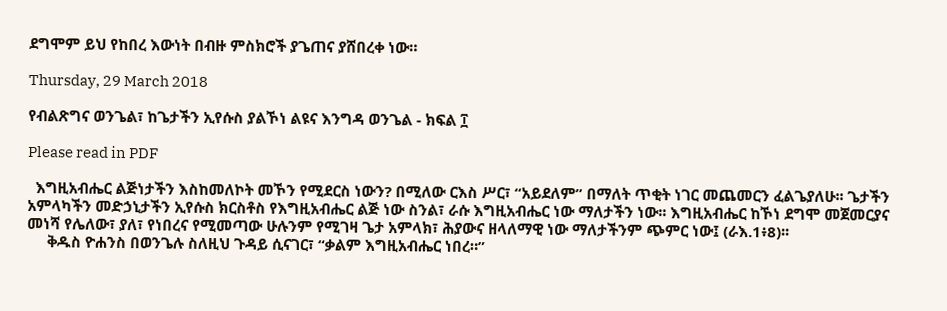ደግሞም ይህ የከበረ እውነት በብዙ ምስክሮች ያጌጠና ያሸበረቀ ነው።

Thursday, 29 March 2018

የብልጽግና ወንጌል፣ ከጌታችን ኢየሱስ ያልኾነ ልዩና እንግዳ ወንጌል - ክፍል ፲

Please read in PDF

  እግዚአብሔር ልጅነታችን እስከመለኮት መኾን የሚደርስ ነውን? በሚለው ርእስ ሥር፣ “አይደለም” በማለት ጥቂት ነገር መጨመርን ፈልጌያለሁ፡፡ ጌታችን አምላካችን መድኃኒታችን ኢየሱስ ክርስቶስ የእግዚአብሔር ልጅ ነው ስንል፣ ራሱ እግዚአብሔር ነው ማለታችን ነው፡፡ እግዚአብሔር ከኾነ ደግሞ መጀመርያና መነሻ የሌለው፣ ያለ፣ የነበረና የሚመጣው ሁሉንም የሚገዛ ጌታ አምላክ፣ ሕያውና ዘላለማዊ ነው ማለታችንም ጭምር ነው፤ (ራእ.1፥8)፡፡
     ቅዱስ ዮሐንስ በወንጌሉ ስለዚህ ጉዳይ ሲናገር፣ “ቃልም እግዚአብሔር ነበረ።”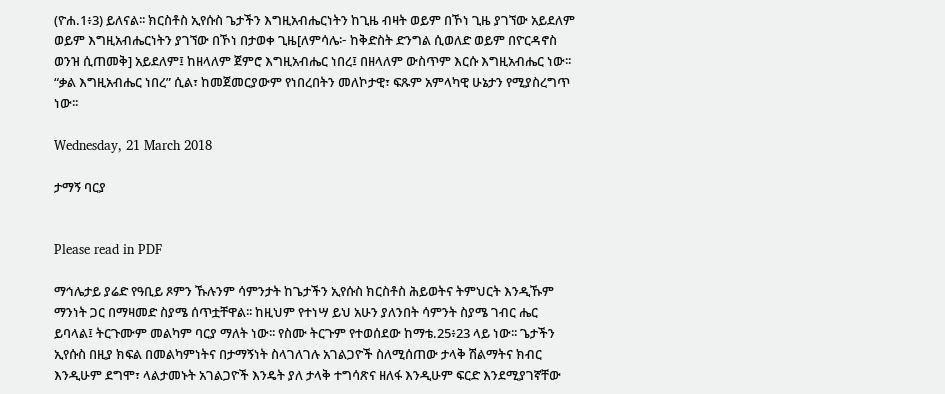(ዮሐ.1፥3) ይለናል፡፡ ክርስቶስ ኢየሱስ ጌታችን እግዚአብሔርነትን ከጊዜ ብዛት ወይም በኾነ ጊዜ ያገኘው አይደለም ወይም እግዚአብሔርነትን ያገኘው በኾነ በታወቀ ጊዜ[ለምሳሌ፦ ከቅድስት ድንግል ሲወለድ ወይም በዮርዳኖስ ወንዝ ሲጠመቅ] አይደለም፤ ከዘላለም ጀምሮ እግዚአብሔር ነበረ፤ በዘላለም ውስጥም እርሱ እግዚአብሔር ነው፡፡ “ቃል እግዚአብሔር ነበረ” ሲል፣ ከመጀመርያውም የነበረበትን መለኮታዊ፣ ፍጹም አምላካዊ ሁኔታን የሚያስረግጥ ነው፡፡

Wednesday, 21 March 2018

ታማኝ ባርያ


Please read in PDF

ማኅሌታይ ያሬድ የዓቢይ ጾምን ኹሉንም ሳምንታት ከጌታችን ኢየሱስ ክርስቶስ ሕይወትና ትምህርት እንዲኹም ማንነት ጋር በማዛመድ ስያሜ ሰጥቷቸዋል፡፡ ከዚህም የተነሣ ይህ አሁን ያለንበት ሳምንት ስያሜ ገብር ሔር ይባላል፤ ትርጉሙም መልካም ባርያ ማለት ነው፡፡ የስሙ ትርጉም የተወሰደው ከማቴ.25፥23 ላይ ነው፡፡ ጌታችን ኢየሱስ በዚያ ክፍል በመልካምነትና በታማኝነት ስላገለገሉ አገልጋዮች ስለሚሰጠው ታላቅ ሽልማትና ክብር እንዲሁም ደግሞ፣ ላልታመኑት አገልጋዮች እንዴት ያለ ታላቅ ተግሳጽና ዘለፋ እንዲሁም ፍርድ እንደሚያገኛቸው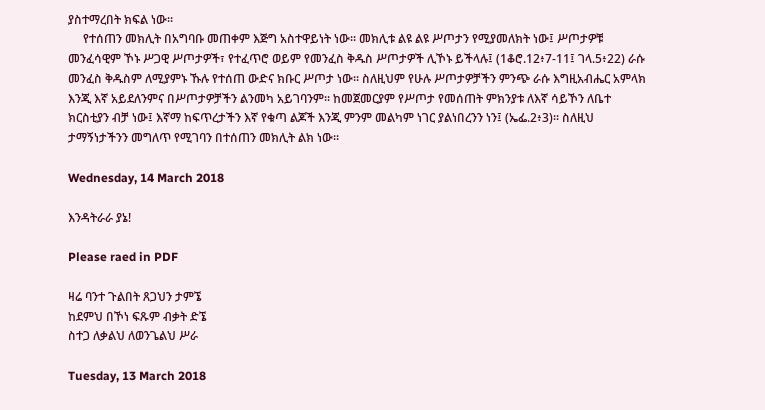ያስተማረበት ክፍል ነው፡፡
     የተሰጠን መክሊት በአግባቡ መጠቀም እጅግ አስተዋይነት ነው፡፡ መክሊቱ ልዩ ልዩ ሥጦታን የሚያመለክት ነው፤ ሥጦታዎቹ መንፈሳዊም ኾኑ ሥጋዊ ሥጦታዎች፣ የተፈጥሮ ወይም የመንፈስ ቅዱስ ሥጦታዎች ሊኾኑ ይችላሉ፤ (1ቆሮ.12፥7-11፤ ገላ.5፥22) ራሱ መንፈስ ቅዱስም ለሚያምኑ ኹሉ የተሰጠ ውድና ክቡር ሥጦታ ነው፡፡ ስለዚህም የሁሉ ሥጦታዎቻችን ምንጭ ራሱ እግዚአብሔር አምላክ እንጂ እኛ አይደለንምና በሥጦታዎቻችን ልንመካ አይገባንም፡፡ ከመጀመርያም የሥጦታ የመሰጠት ምክንያቱ ለእኛ ሳይኾን ለቤተ ክርስቲያን ብቻ ነው፤ እኛማ ከፍጥረታችን እኛ የቁጣ ልጆች እንጂ ምንም መልካም ነገር ያልነበረንን ነን፤ (ኤፌ.2፥3)፡፡ ስለዚህ ታማኝነታችንን መግለጥ የሚገባን በተሰጠን መክሊት ልክ ነው፡፡

Wednesday, 14 March 2018

እንዳትራራ ያኔ!

Please raed in PDF

ዛሬ ባንተ ጉልበት ጸጋህን ታምኜ
ከደምህ በኾነ ፍጹም ብቃት ድኜ
ስተጋ ለቃልህ ለወንጌልህ ሥራ

Tuesday, 13 March 2018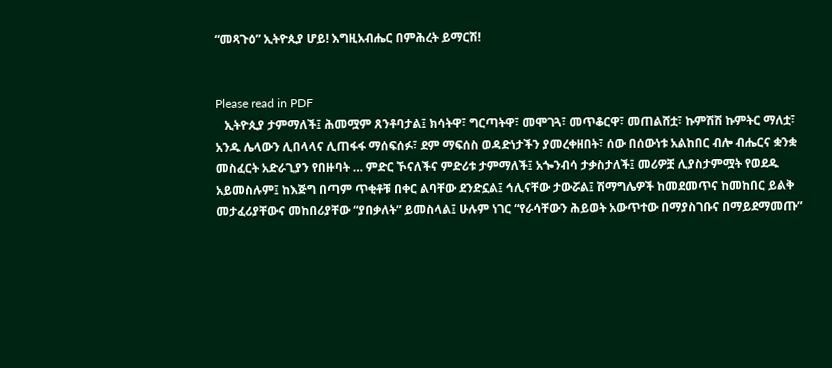“መጻጉዕ” ኢትዮጲያ ሆይ! እግዚአብሔር በምሕረት ይማርሽ!


Please read in PDF
   ኢትዮጲያ ታምማለች፤ ሕመሟም ጸንቶባታል፤ ክሳትዋ፣ ግርጣትዋ፣ መሞገጓ፣ መጥቆርዋ፣ መጠልሸቷ፣ ኩምሽሽ ኩምትር ማለቷ፣ አንዱ ሌላውን ሊበላላና ሊጠፋፋ ማሰፍሰፉ፣ ደም ማፍሰስ ወዳድነታችን ያመረቀዘበት፣ ሰው በሰውነቱ አልከበር ብሎ ብሔርና ቋንቋ መስፈርት አድራጊያን የበዙባት … ምድር ኾናለችና ምድሪቱ ታምማለች፤ አጐንብሳ ታቃስታለች፤ መሪዎቿ ሊያስታምሟት የወደዱ አይመስሉም፤ ከእጅግ በጣም ጥቂቶቹ በቀር ልባቸው ደንድኗል፤ ኅሊናቸው ታውሯል፤ ሽማግሌዎች ከመደመጥና ከመከበር ይልቅ መታፈሪያቸውና መከበሪያቸው “ያበቃለት” ይመስላል፤ ሁሉም ነገር “የራሳቸውን ሕይወት አውጥተው በማያስገቡና በማይደማመጡ”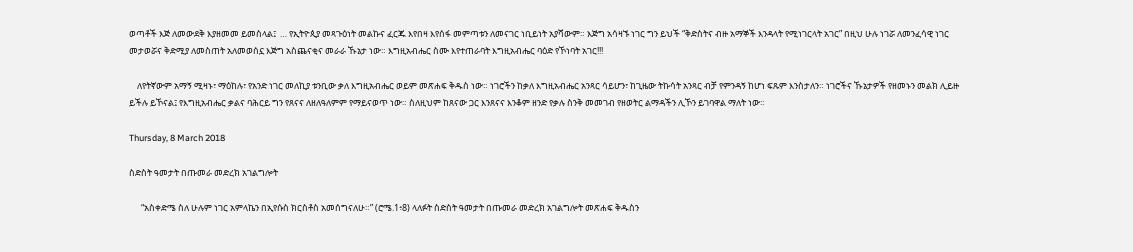ወጣቶች እጅ ለመውደቅ እያዘመመ ይመስላል፤  … የኢትዮጲያ መጻጉዕነት መልኩና ፈርጁ እየበዛ እየሰፋ መምጣቱን ለመናገር ነቢይነት አያሻውም። እጅግ አሳዛኙ ነገር ግን ይህች “ቅድስትና ብዙ አማኞች እንዳላት የሚነገርላት አገር” በዚህ ሁሉ ነገሯ ለመንፈሳዊ ነገር መታወሯና ቅድሚያ ለመስጠት አለመወሰኗ እጅግ አስጨናቂና መራራ ኹኔታ ነው። እግዚአብሔር ስሙ እየተጠራባት እግዚአብሔር ባዕድ የኾነባት አገር!!!

    ለየትኛውም አማኝ ሚዛኑ፣ ማዕከሉ፣ የአንድ ነገር መለኪያ ቱንቢው ቃለ እግዚአብሔር ወይም መጽሐፍ ቅዱስ ነው። ነገሮችን ከቃለ እግዚአብሔር አንጻር ሳይሆን፣ ከጊዜው ትኩሳት አንጻር ብቻ የምንዳኝ ከሆነ ፍጹም እንስታለን። ነገሮችና ኹኔታዎች የዘመኑን መልክ ሊይዙ ይችሉ ይኾናል፤ የእግዚአብሔር ቃልና ባሕርይ ግን የጸናና ለዘለዓለምም የማይናወጥ ነው። ስለዚህም ከጸናው ጋር እንጸናና እንቆም ዘንድ የቃሉ ስንቅ መመገብ የዘወትር ልማዳችን ሊኾን ይገባዋል ማለት ነው።

Thursday, 8 March 2018

ስድስት ዓመታት በጡመራ መድረክ አገልግሎት

      “አስቀድሜ ስለ ሁሉም ነገር አምላኬን በኢየሱስ ክርስቶስ አመሰግናለሁ።” (ሮሜ.1፥8) ላለፉት ስድስት ዓመታት በጡመራ መድረክ አገልግሎት መጽሐፍ ቅዱስን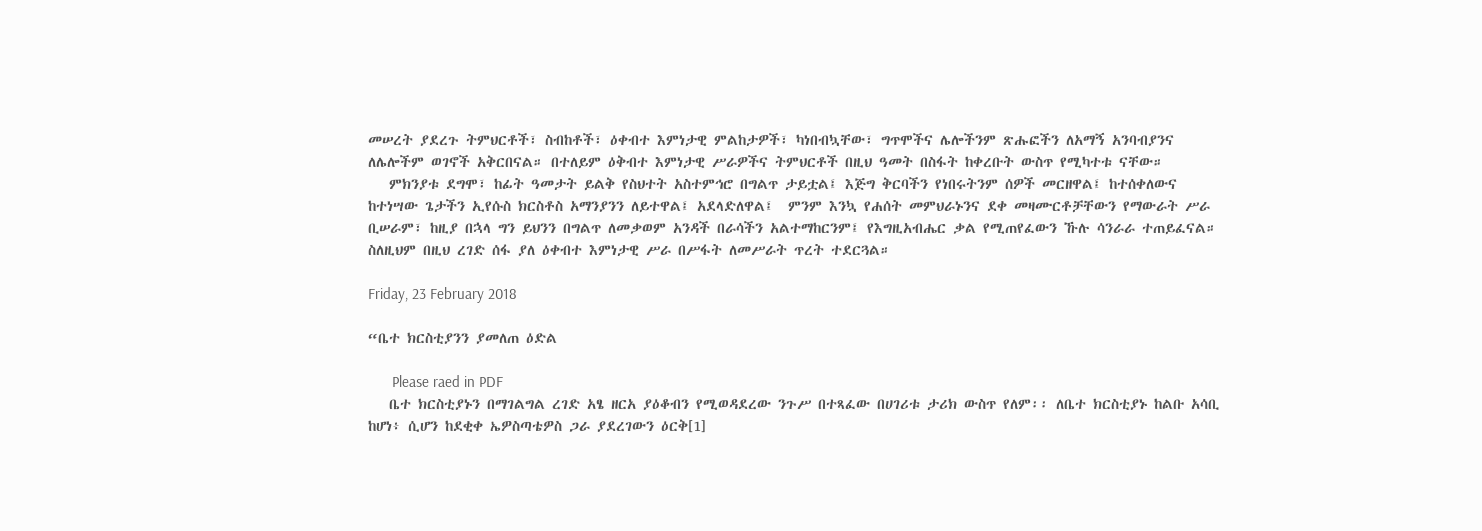መሠረት ያደረጉ ትምህርቶች፣ ስብከቶች፣ ዕቀብተ እምነታዊ ምልከታዎች፣ ካነበብኳቸው፣ ግጥሞችና ሌሎችንም ጽሑፎችን ለአማኝ አንባብያንና ለሌሎችም ወገኖች አቅርበናል። በተለይም ዕቅብተ እምነታዊ ሥራዎችና ትምህርቶች በዚህ ዓመት በስፋት ከቀረቡት ውስጥ የሚካተቱ ናቸው።
   ምክንያቱ ደግሞ፣ ከፊት ዓመታት ይልቅ የስህተት አስተምኅሮ በግልጥ ታይቷል፤ እጅግ ቅርባችን የነበሩትንም ሰዎች መርዘዋል፤ ከተሰቀለውና ከተነሣው ጌታችን ኢየሱስ ክርስቶስ አማንያንን ለይተዋል፤ አደላድለዋል፤  ምንም እንኳ የሐሰት መምህራኑንና ደቀ መዛሙርቶቻቸውን የማውራት ሥራ ቢሠራም፣ ከዚያ በኋላ ግን ይህንን በግልጥ ለመቃወም አንዳች በራሳችን አልተማከርንም፤ የእግዚአብሔር ቃል የሚጠየፈውን ኹሉ ሳንራራ ተጠይፈናል። ስለዚህም በዚህ ረገድ ሰፋ ያለ ዕቀብተ እምነታዊ ሥራ በሥፋት ለመሥራት ጥረት ተደርጓል።

Friday, 23 February 2018

“ቤተ ክርስቲያንን ያመለጠ ዕድል

      Please raed in PDF
   ቤተ ክርስቲያኑን በማገልግል ረገድ አፄ ዘርአ ያዕቆብን የሚወዳደረው ንጉሥ በተጻፈው በሀገሪቱ ታሪክ ውስጥ የለም፡፡ ለቤተ ክርስቲያኑ ከልቡ አሳቢ ከሆነ፥ ሲሆን ከደቂቀ ኤዎስጣቴዎስ ጋራ ያደረገውን ዕርቅ[1]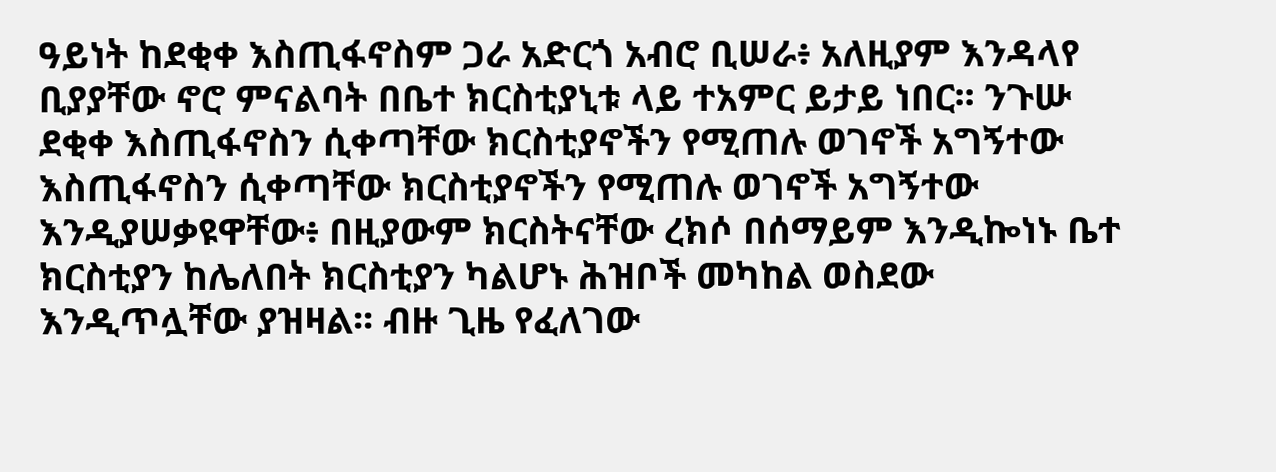ዓይነት ከደቂቀ እስጢፋኖስም ጋራ አድርጎ አብሮ ቢሠራ፥ አለዚያም እንዳላየ ቢያያቸው ኖሮ ምናልባት በቤተ ክርስቲያኒቱ ላይ ተአምር ይታይ ነበር፡፡ ንጉሡ ደቂቀ እስጢፋኖስን ሲቀጣቸው ክርስቲያኖችን የሚጠሉ ወገኖች አግኝተው እስጢፋኖስን ሲቀጣቸው ክርስቲያኖችን የሚጠሉ ወገኖች አግኝተው እንዲያሠቃዩዋቸው፥ በዚያውም ክርስትናቸው ረክሶ በሰማይም እንዲኰነኑ ቤተ ክርስቲያን ከሌለበት ክርስቲያን ካልሆኑ ሕዝቦች መካከል ወስደው እንዲጥሏቸው ያዝዛል፡፡ ብዙ ጊዜ የፈለገው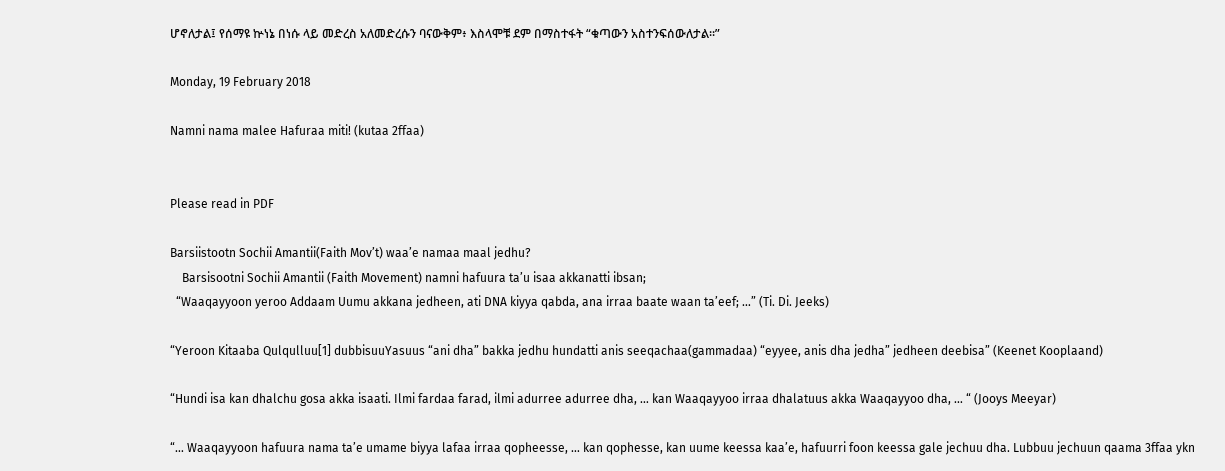ሆኖለታል፤ የሰማዩ ኵነኔ በነሱ ላይ መድረስ አለመድረሱን ባናውቅም፥ እስላሞቹ ደም በማስተፋት “ቁጣውን አስተንፍሰውለታል፡፡”

Monday, 19 February 2018

Namni nama malee Hafuraa miti! (kutaa 2ffaa)


Please read in PDF

Barsiistootn Sochii Amantii(Faith Mov’t) waa’e namaa maal jedhu?
    Barsisootni Sochii Amantii (Faith Movement) namni hafuura ta’u isaa akkanatti ibsan;
  “Waaqayyoon yeroo Addaam Uumu akkana jedheen, ati DNA kiyya qabda, ana irraa baate waan ta’eef; …” (Ti. Di. Jeeks)

“Yeroon Kitaaba Qulqulluu[1] dubbisuuYasuus “ani dha” bakka jedhu hundatti anis seeqachaa(gammadaa) “eyyee, anis dha jedha” jedheen deebisa” (Keenet Kooplaand)

“Hundi isa kan dhalchu gosa akka isaati. Ilmi fardaa farad, ilmi adurree adurree dha, … kan Waaqayyoo irraa dhalatuus akka Waaqayyoo dha, … “ (Jooys Meeyar)

“… Waaqayyoon hafuura nama ta’e umame biyya lafaa irraa qopheesse, … kan qophesse, kan uume keessa kaa’e, hafuurri foon keessa gale jechuu dha. Lubbuu jechuun qaama 3ffaa ykn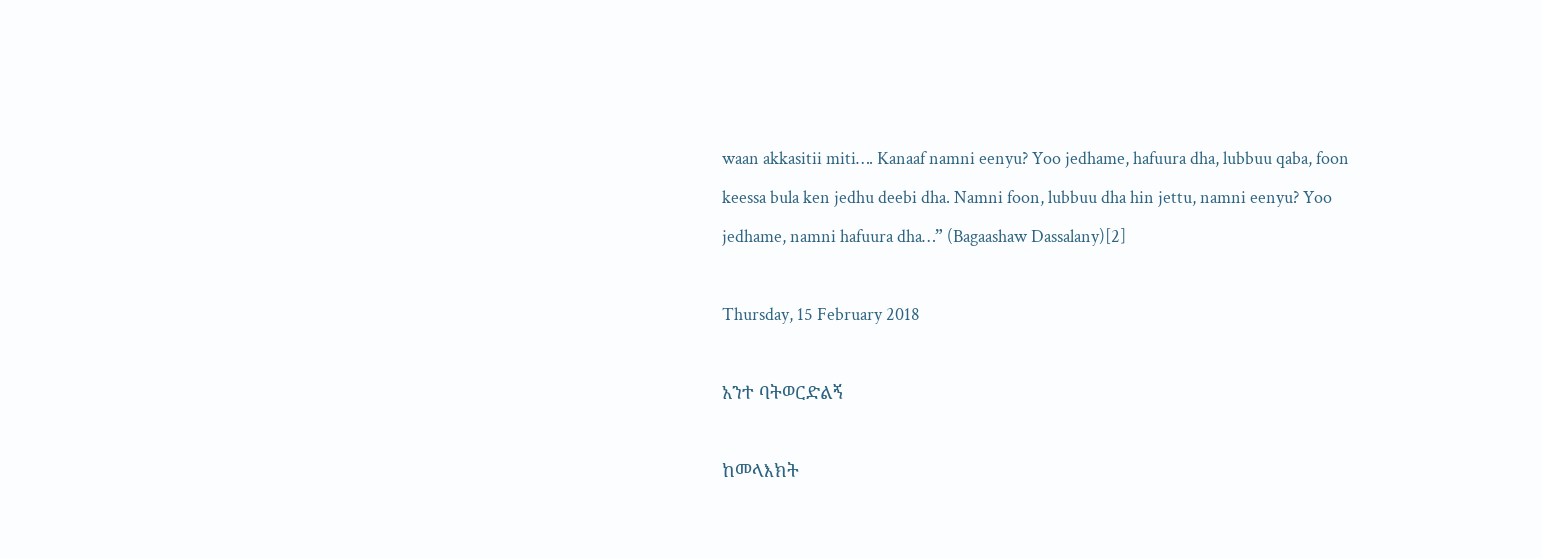waan akkasitii miti…. Kanaaf namni eenyu? Yoo jedhame, hafuura dha, lubbuu qaba, foon keessa bula ken jedhu deebi dha. Namni foon, lubbuu dha hin jettu, namni eenyu? Yoo jedhame, namni hafuura dha…” (Bagaashaw Dassalany)[2]

Thursday, 15 February 2018

አንተ ባትወርድልኝ

ከመላእክት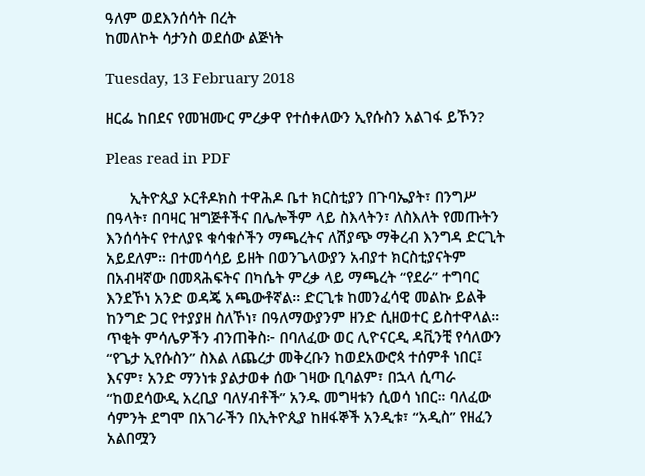ዓለም ወደእንሰሳት በረት
ከመለኮት ሳታንስ ወደሰው ልጅነት

Tuesday, 13 February 2018

ዘርፌ ከበደና የመዝሙር ምረቃዋ የተሰቀለውን ኢየሱስን አልገፋ ይኾን?

Pleas read in PDF

      ኢትዮጲያ ኦርቶዶክስ ተዋሕዶ ቤተ ክርስቲያን በጉባኤያት፣ በንግሥ በዓላት፣ በባዛር ዝግጅቶችና በሌሎችም ላይ ስእላትን፣ ለስእለት የመጡትን እንሰሳትና የተለያዩ ቁሳቁሶችን ማጫረትና ለሽያጭ ማቅረብ እንግዳ ድርጊት አይደለም። በተመሳሳይ ይዘት በወንጌላውያን አብያተ ክርስቲያናትም በአብዛኛው በመጻሕፍትና በካሴት ምረቃ ላይ ማጫረት “የደራ” ተግባር እንደኾነ አንድ ወዳጄ አጫውቶኛል፡፡ ድርጊቱ ከመንፈሳዊ መልኩ ይልቅ ከንግድ ጋር የተያያዘ ስለኾነ፣ በዓለማውያንም ዘንድ ሲዘወተር ይስተዋላል። ጥቂት ምሳሌዎችን ብንጠቅስ፦ በባለፈው ወር ሊዮናርዲ ዳቪንቺ የሳለውን “የጌታ ኢየሱስን” ስእል ለጨረታ መቅረቡን ከወደአውሮጳ ተሰምቶ ነበር፤ እናም፣ አንድ ማንነቱ ያልታወቀ ሰው ገዛው ቢባልም፣ በኋላ ሲጣራ “ከወደሳውዲ አረቢያ ባለሃብቶች” አንዱ መግዛቱን ሲወሳ ነበር። ባለፈው ሳምንት ደግሞ በአገራችን በኢትዮጲያ ከዘፋኞች አንዲቱ፣ “አዲስ” የዘፈን አልበሟን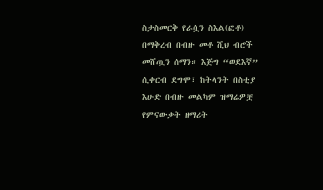ስታስመርቅ የራሷን ስእል(ፎቶ) በማቅረብ በብዙ መቶ ሺህ ብሮች መሸጧን ሰማን። እጅግ “ወደእኛ” ሲቀርብ ደግሞ፣ ከትላንት በስቲያ እሁድ በብዙ መልካም ዝማሬዎቿ የምናውቃት ዘማሪት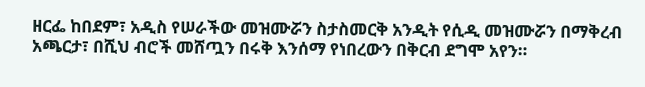ዘርፌ ከበደም፣ አዲስ የሠራችው መዝሙሯን ስታስመርቅ አንዲት የሲዲ መዝሙሯን በማቅረብ አጫርታ፣ በሺህ ብሮች መሸጧን በሩቅ እንሰማ የነበረውን በቅርብ ደግሞ አየን።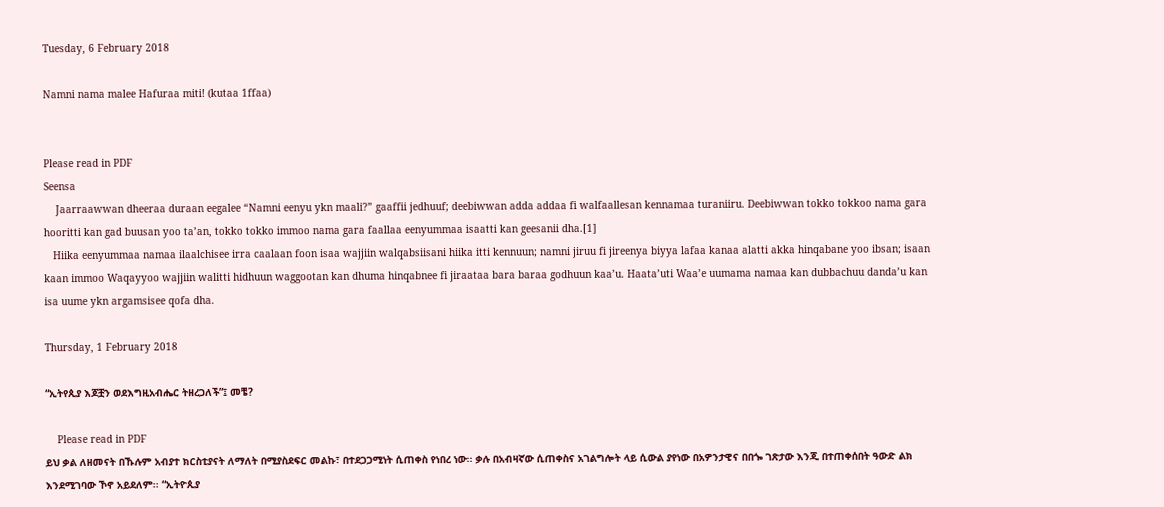Tuesday, 6 February 2018

Namni nama malee Hafuraa miti! (kutaa 1ffaa)


Please read in PDF
Seensa
    Jaarraawwan dheeraa duraan eegalee “Namni eenyu ykn maali?” gaaffii jedhuuf; deebiwwan adda addaa fi walfaallesan kennamaa turaniiru. Deebiwwan tokko tokkoo nama gara hooritti kan gad buusan yoo ta’an, tokko tokko immoo nama gara faallaa eenyummaa isaatti kan geesanii dha.[1]
   Hiika eenyummaa namaa ilaalchisee irra caalaan foon isaa wajjiin walqabsiisani hiika itti kennuun; namni jiruu fi jireenya biyya lafaa kanaa alatti akka hinqabane yoo ibsan; isaan kaan immoo Waqayyoo wajjiin walitti hidhuun waggootan kan dhuma hinqabnee fi jiraataa bara baraa godhuun kaa’u. Haata’uti Waa’e uumama namaa kan dubbachuu danda’u kan isa uume ykn argamsisee qofa dha.

Thursday, 1 February 2018

“ኢትየጲያ እጆቿን ወደእግዚአብሔር ትዘረጋለች”፤ መቼ?

    Please read in PDF
ይህ ቃል ለዘመናት በኹሉም አብያተ ክርስቲያናት ለማለት በሚያስደፍር መልኩ፣ በተደጋጋሚነት ሲጠቀስ የነበረ ነው፡፡ ቃሉ በአብዛኛው ሲጠቀስና አገልግሎት ላይ ሲውል ያየነው በአዎንታዊና በበጐ ገጽታው እንጂ በተጠቀሰበት ዓውድ ልክ እንደሚገባው ኾኖ አይደለም፡፡ “ኢትዮጲያ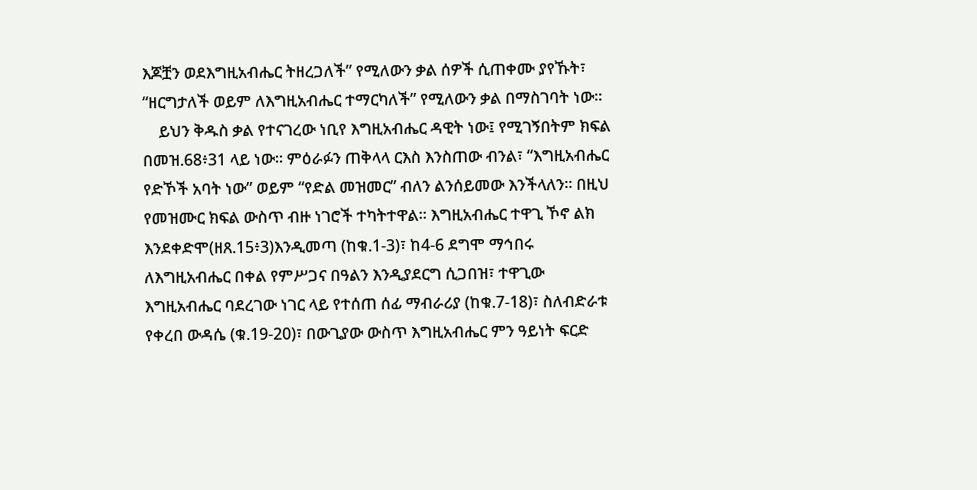እጆቿን ወደእግዚአብሔር ትዘረጋለች” የሚለውን ቃል ሰዎች ሲጠቀሙ ያየኹት፣ “ዘርግታለች ወይም ለእግዚአብሔር ተማርካለች” የሚለውን ቃል በማስገባት ነው፡፡
    ይህን ቅዱስ ቃል የተናገረው ነቢየ እግዚአብሔር ዳዊት ነው፤ የሚገኝበትም ክፍል በመዝ.68፥31 ላይ ነው፡፡ ምዕራፉን ጠቅላላ ርእስ እንስጠው ብንል፣ “እግዚአብሔር የድኾች አባት ነው” ወይም “የድል መዝመር” ብለን ልንሰይመው እንችላለን፡፡ በዚህ የመዝሙር ክፍል ውስጥ ብዙ ነገሮች ተካትተዋል፡፡ እግዚአብሔር ተዋጊ ኾኖ ልክ እንደቀድሞ(ዘጸ.15፥3)እንዲመጣ (ከቁ.1-3)፣ ከ4-6 ደግሞ ማኅበሩ ለእግዚአብሔር በቀል የምሥጋና በዓልን እንዲያደርግ ሲጋበዝ፣ ተዋጊው እግዚአብሔር ባደረገው ነገር ላይ የተሰጠ ሰፊ ማብራሪያ (ከቁ.7-18)፣ ስለብድራቱ የቀረበ ውዳሴ (ቁ.19-20)፣ በውጊያው ውስጥ እግዚአብሔር ምን ዓይነት ፍርድ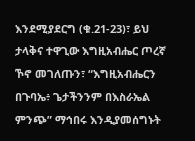እንደሚያደርግ (ቁ.21-23)፣ ይህ ታላቅና ተዋጊው እግዚአብሔር ጦረኛ ኾኖ መገለጡን፣ “እግዚአብሔርን በጉባኤ፥ ጌታችንንም በእስራኤል ምንጭ” ማኅበሩ እንዲያመሰግኑት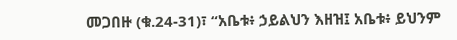መጋበዙ (ቁ.24-31)፣ “አቤቱ፥ ኃይልህን እዘዝ፤ አቤቱ፥ ይህንም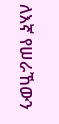ለእኛ የሠራኸውን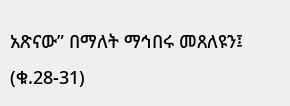አጽናው” በማለት ማኅበሩ መጸለዩን፤ (ቁ.28-31)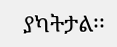ያካትታል፡፡